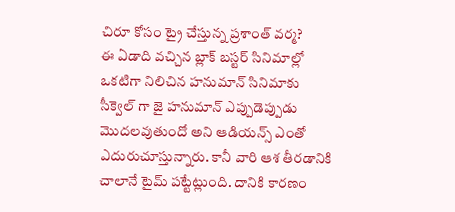చిరూ కోసం ట్రై చేస్తున్న ప్రశాంత్ వర్మ?
ఈ ఏడాది వచ్చిన బ్లాక్ బస్టర్ సినిమాల్లో ఒకటిగా నిలిచిన హనుమాన్ సినిమాకు సీక్వెల్ గా జై హనుమాన్ ఎప్పుడెప్పుడు మొదలవుతుందో అని ఆడియన్స్ ఎంతో ఎదురుచూస్తున్నారు. కానీ వారి ఆశ తీరడానికి చాలానే టైమ్ పట్టేట్లుంది. దానికి కారణం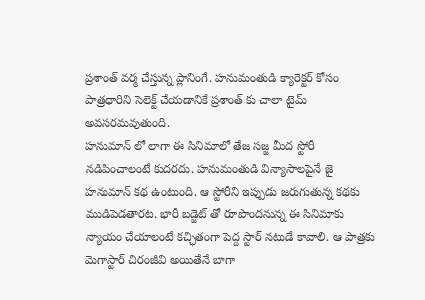ప్రశాంత్ వర్మ చేస్తున్న ప్లానింగే. హనుమంతుడి క్యారెక్టర్ కోసం పాత్రధారిని సెలెక్ట్ చేయడానికే ప్రశాంత్ కు చాలా టైమ్ అవసరమవుతుంది.
హనుమాన్ లో లాగా ఈ సినిమాలో తేజ సజ్జ మీద స్టోరీ నడిపించాలంటే కుదరదు. హనుమంతుడి విన్యాసాలపైనే జై హనుమాన్ కథ ఉంటుంది. ఆ స్టోరీని ఇప్పుడు జరుగుతున్న కథకు ముడిపెడతారట. భారీ బడ్జెట్ తో రూపొందనున్న ఈ సినిమాకు న్యాయం చేయాలంటే కచ్ఛితంగా పెద్ద స్టార్ నటుడే కావాలి. ఆ పాత్రకు మెగాస్టార్ చిరంజీవి అయితేనే బాగా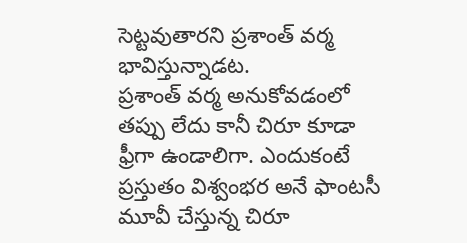సెట్టవుతారని ప్రశాంత్ వర్మ భావిస్తున్నాడట.
ప్రశాంత్ వర్మ అనుకోవడంలో తప్పు లేదు కానీ చిరూ కూడా ఫ్రీగా ఉండాలిగా. ఎందుకంటే ప్రస్తుతం విశ్వంభర అనే ఫాంటసీ మూవీ చేస్తున్న చిరూ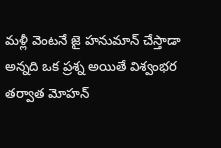మళ్లీ వెంటనే జై హనుమాన్ చేస్తాడా అన్నది ఒక ప్రశ్న అయితే విశ్వంభర తర్వాత మోహన్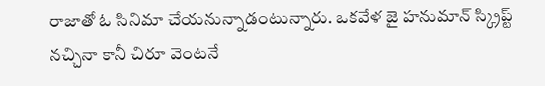రాజాతో ఓ సినిమా చేయనున్నాడంటున్నారు. ఒకవేళ జై హనుమాన్ స్క్రిప్ట్ నచ్చినా కానీ చిరూ వెంటనే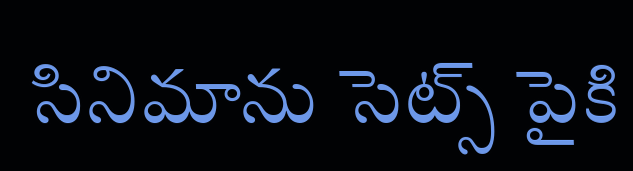సినిమాను సెట్స్ పైకి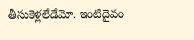తీసుకెళ్లలేడేమో. ఇంటిదైవం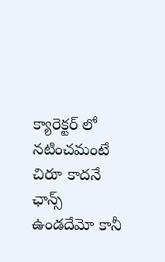క్యారెక్టర్ లో నటించమంటే చిరూ కాదనే ఛాన్స్ ఉండదేమో కానీ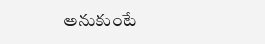అనుకుంటే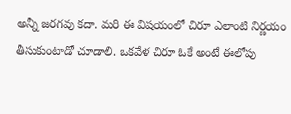అన్నీ జరగవు కదా. మరి ఈ విషయంలో చిరూ ఎలాంటి నిర్ణయం తీసుకుంటాడో చూడాలి. ఒకవేళ చిరూ ఓకే అంటే ఈలోపు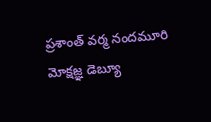ప్రశాంత్ వర్మ నందమూరి మోక్షజ్ఞ డెబ్యూ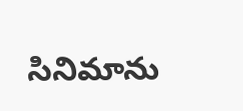సినిమాను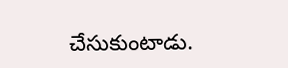చేసుకుంటాడు.